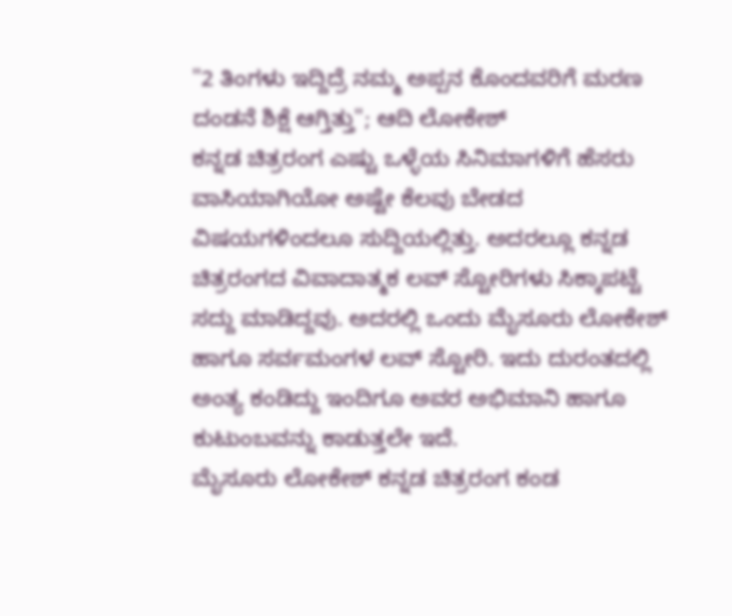"2 ತಿಂಗಳು ಇದ್ದಿದ್ರೆ ನಮ್ಮ ಅಪ್ಪನ ಕೊಂದವರಿಗೆ ಮರಣ ದಂಡನೆ ಶಿಕ್ಷೆ ಆಗ್ತಿತ್ತು"; ಆದಿ ಲೋಕೇಶ್
ಕನ್ನಡ ಚಿತ್ರರಂಗ ಎಷ್ಟು ಒಳ್ಳೆಯ ಸಿನಿಮಾಗಳಿಗೆ ಹೆಸರು ವಾಸಿಯಾಗಿಯೋ ಅಷ್ಟೇ ಕೆಲವು ಬೇಡದ ವಿಷಯಗಳಿಂದಲೂ ಸುದ್ದಿಯಲ್ಲಿತ್ತು. ಅದರಲ್ಲೂ ಕನ್ನಡ ಚಿತ್ರರಂಗದ ವಿವಾದಾತ್ಮಕ ಲವ್ ಸ್ಟೋರಿಗಳು ಸಿಕ್ಕಾಪಟ್ಟೆ ಸದ್ದು ಮಾಡಿದ್ದವು. ಅದರಲ್ಲಿ ಒಂದು ಮೈಸೂರು ಲೋಕೇಶ್ ಹಾಗೂ ಸರ್ವಮಂಗಳ ಲವ್ ಸ್ಟೋರಿ. ಇದು ದುರಂತದಲ್ಲಿ ಅಂತ್ಯ ಕಂಡಿದ್ದು ಇಂದಿಗೂ ಅವರ ಅಭಿಮಾನಿ ಹಾಗೂ ಕುಟುಂಬವನ್ನು ಕಾಡುತ್ತಲೇ ಇದೆ.
ಮೈಸೂರು ಲೋಕೇಶ್ ಕನ್ನಡ ಚಿತ್ರರಂಗ ಕಂಡ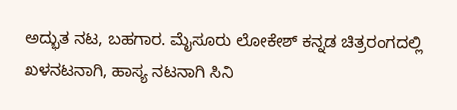ಅದ್ಭುತ ನಟ, ಬಹಗಾರ. ಮೈಸೂರು ಲೋಕೇಶ್ ಕನ್ನಡ ಚಿತ್ರರಂಗದಲ್ಲಿ ಖಳನಟನಾಗಿ, ಹಾಸ್ಯ ನಟನಾಗಿ ಸಿನಿ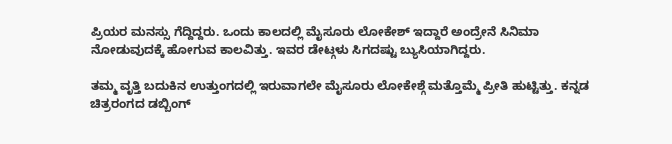ಪ್ರಿಯರ ಮನಸ್ಸು ಗೆದ್ದಿದ್ದರು. ಒಂದು ಕಾಲದಲ್ಲಿ ಮೈಸೂರು ಲೋಕೇಶ್ ಇದ್ದಾರೆ ಅಂದ್ರೇನೆ ಸಿನಿಮಾ ನೋಡುವುದಕ್ಕೆ ಹೋಗುವ ಕಾಲವಿತ್ತು. ಇವರ ಡೇಟ್ಗಳು ಸಿಗದಷ್ಟು ಬ್ಯುಸಿಯಾಗಿದ್ದರು.

ತಮ್ಮ ವೃತ್ತಿ ಬದುಕಿನ ಉತ್ತುಂಗದಲ್ಲಿ ಇರುವಾಗಲೇ ಮೈಸೂರು ಲೋಕೇಶ್ಗೆ ಮತ್ತೊಮ್ಮೆ ಪ್ರೀತಿ ಹುಟ್ಟಿತ್ತು. ಕನ್ನಡ ಚಿತ್ರರಂಗದ ಡಬ್ಬಿಂಗ್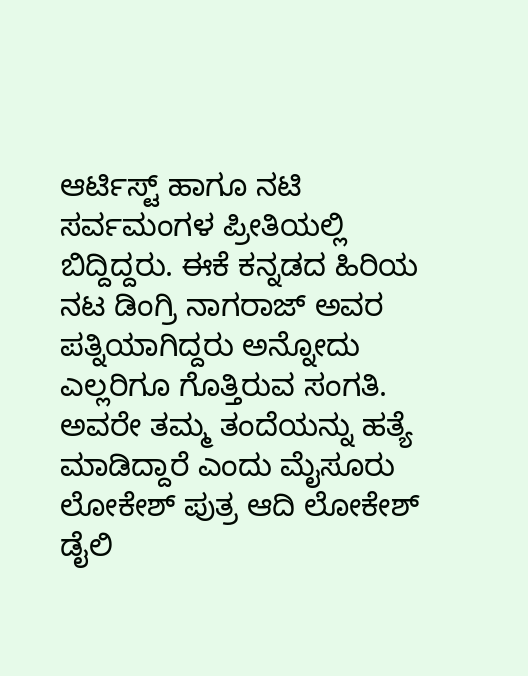ಆರ್ಟಿಸ್ಟ್ ಹಾಗೂ ನಟಿ ಸರ್ವಮಂಗಳ ಪ್ರೀತಿಯಲ್ಲಿ ಬಿದ್ದಿದ್ದರು. ಈಕೆ ಕನ್ನಡದ ಹಿರಿಯ ನಟ ಡಿಂಗ್ರಿ ನಾಗರಾಜ್ ಅವರ ಪತ್ನಿಯಾಗಿದ್ದರು ಅನ್ನೋದು ಎಲ್ಲರಿಗೂ ಗೊತ್ತಿರುವ ಸಂಗತಿ. ಅವರೇ ತಮ್ಮ ತಂದೆಯನ್ನು ಹತ್ಯೆ ಮಾಡಿದ್ದಾರೆ ಎಂದು ಮೈಸೂರು ಲೋಕೇಶ್ ಪುತ್ರ ಆದಿ ಲೋಕೇಶ್ ಡೈಲಿ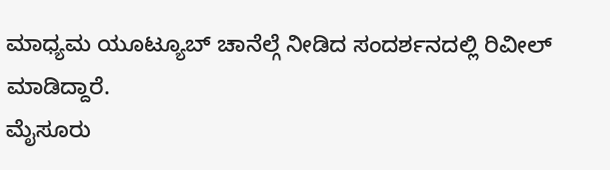ಮಾಧ್ಯಮ ಯೂಟ್ಯೂಬ್ ಚಾನೆಲ್ಗೆ ನೀಡಿದ ಸಂದರ್ಶನದಲ್ಲಿ ರಿವೀಲ್ ಮಾಡಿದ್ದಾರೆ.
ಮೈಸೂರು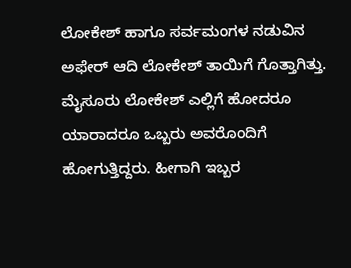ಲೋಕೇಶ್ ಹಾಗೂ ಸರ್ವಮಂಗಳ ನಡುವಿನ ಅಫೇರ್ ಆದಿ ಲೋಕೇಶ್ ತಾಯಿಗೆ ಗೊತ್ತಾಗಿತ್ತು. ಮೈಸೂರು ಲೋಕೇಶ್ ಎಲ್ಲಿಗೆ ಹೋದರೂ ಯಾರಾದರೂ ಒಬ್ಬರು ಅವರೊಂದಿಗೆ ಹೋಗುತ್ತಿದ್ದರು. ಹೀಗಾಗಿ ಇಬ್ಬರ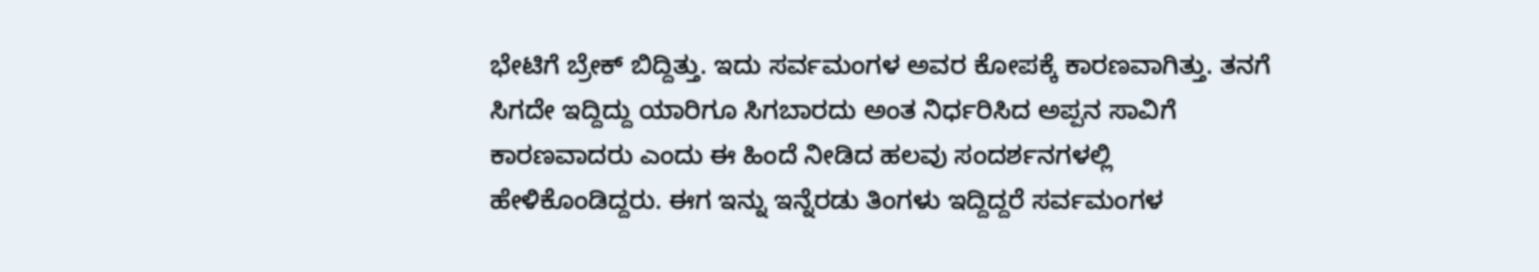ಭೇಟಿಗೆ ಬ್ರೇಕ್ ಬಿದ್ದಿತ್ತು. ಇದು ಸರ್ವಮಂಗಳ ಅವರ ಕೋಪಕ್ಕೆ ಕಾರಣವಾಗಿತ್ತು. ತನಗೆ ಸಿಗದೇ ಇದ್ದಿದ್ದು ಯಾರಿಗೂ ಸಿಗಬಾರದು ಅಂತ ನಿರ್ಧರಿಸಿದ ಅಪ್ಪನ ಸಾವಿಗೆ ಕಾರಣವಾದರು ಎಂದು ಈ ಹಿಂದೆ ನೀಡಿದ ಹಲವು ಸಂದರ್ಶನಗಳಲ್ಲಿ ಹೇಳಿಕೊಂಡಿದ್ದರು. ಈಗ ಇನ್ನು ಇನ್ನೆರಡು ತಿಂಗಳು ಇದ್ದಿದ್ದರೆ ಸರ್ವಮಂಗಳ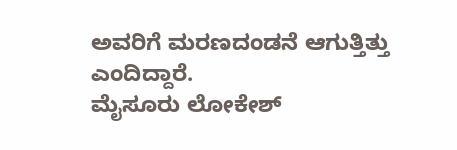ಅವರಿಗೆ ಮರಣದಂಡನೆ ಆಗುತ್ತಿತ್ತು ಎಂದಿದ್ದಾರೆ.
ಮೈಸೂರು ಲೋಕೇಶ್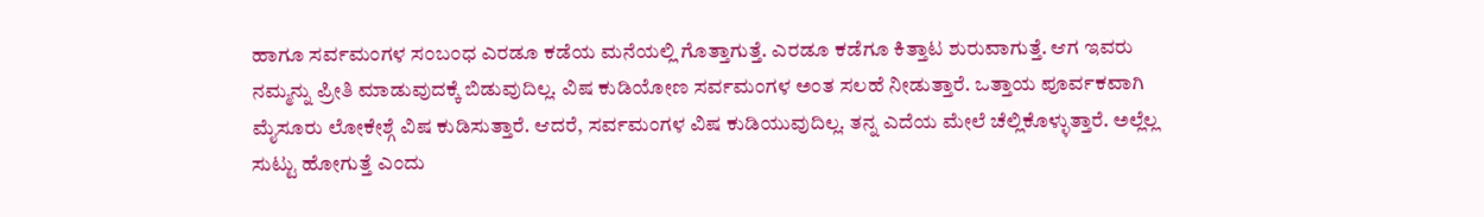ಹಾಗೂ ಸರ್ವಮಂಗಳ ಸಂಬಂಧ ಎರಡೂ ಕಡೆಯ ಮನೆಯಲ್ಲಿ ಗೊತ್ತಾಗುತ್ತೆ. ಎರಡೂ ಕಡೆಗೂ ಕಿತ್ತಾಟ ಶುರುವಾಗುತ್ತೆ. ಆಗ ಇವರು ನಮ್ಮನ್ನು ಪ್ರೀತಿ ಮಾಡುವುದಕ್ಕೆ ಬಿಡುವುದಿಲ್ಲ. ವಿಷ ಕುಡಿಯೋಣ ಸರ್ವಮಂಗಳ ಅಂತ ಸಲಹೆ ನೀಡುತ್ತಾರೆ. ಒತ್ತಾಯ ಪೂರ್ವಕವಾಗಿ ಮೈಸೂರು ಲೋಕೇಶ್ಗೆ ವಿಷ ಕುಡಿಸುತ್ತಾರೆ. ಆದರೆ, ಸರ್ವಮಂಗಳ ವಿಷ ಕುಡಿಯುವುದಿಲ್ಲ. ತನ್ನ ಎದೆಯ ಮೇಲೆ ಚೆಲ್ಲಿಕೊಳ್ಳುತ್ತಾರೆ. ಅಲ್ಲೆಲ್ಲ ಸುಟ್ಟು ಹೋಗುತ್ತೆ ಎಂದು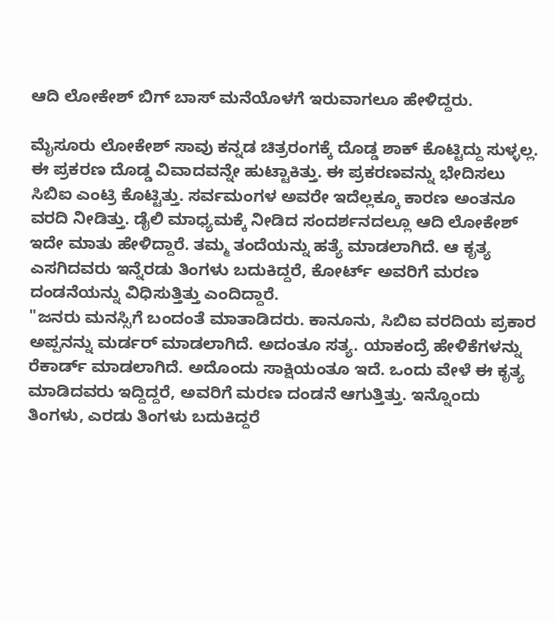ಆದಿ ಲೋಕೇಶ್ ಬಿಗ್ ಬಾಸ್ ಮನೆಯೊಳಗೆ ಇರುವಾಗಲೂ ಹೇಳಿದ್ದರು.

ಮೈಸೂರು ಲೋಕೇಶ್ ಸಾವು ಕನ್ನಡ ಚಿತ್ರರಂಗಕ್ಕೆ ದೊಡ್ಡ ಶಾಕ್ ಕೊಟ್ಟಿದ್ದು ಸುಳ್ಳಲ್ಲ. ಈ ಪ್ರಕರಣ ದೊಡ್ಡ ವಿವಾದವನ್ನೇ ಹುಟ್ಟಾಕಿತ್ತು. ಈ ಪ್ರಕರಣವನ್ನು ಭೇದಿಸಲು ಸಿಬಿಐ ಎಂಟ್ರಿ ಕೊಟ್ಟಿತ್ತು. ಸರ್ವಮಂಗಳ ಅವರೇ ಇದೆಲ್ಲಕ್ಕೂ ಕಾರಣ ಅಂತನೂ ವರದಿ ನೀಡಿತ್ತು. ಡೈಲಿ ಮಾಧ್ಯಮಕ್ಕೆ ನೀಡಿದ ಸಂದರ್ಶನದಲ್ಲೂ ಆದಿ ಲೋಕೇಶ್ ಇದೇ ಮಾತು ಹೇಳಿದ್ದಾರೆ. ತಮ್ಮ ತಂದೆಯನ್ನು ಹತ್ಯೆ ಮಾಡಲಾಗಿದೆ. ಆ ಕೃತ್ಯ ಎಸಗಿದವರು ಇನ್ನೆರಡು ತಿಂಗಳು ಬದುಕಿದ್ದರೆ, ಕೋರ್ಟ್ ಅವರಿಗೆ ಮರಣ ದಂಡನೆಯನ್ನು ವಿಧಿಸುತ್ತಿತ್ತು ಎಂದಿದ್ದಾರೆ.
"ಜನರು ಮನಸ್ಸಿಗೆ ಬಂದಂತೆ ಮಾತಾಡಿದರು. ಕಾನೂನು, ಸಿಬಿಐ ವರದಿಯ ಪ್ರಕಾರ ಅಪ್ಪನನ್ನು ಮರ್ಡರ್ ಮಾಡಲಾಗಿದೆ. ಅದಂತೂ ಸತ್ಯ. ಯಾಕಂದ್ರೆ ಹೇಳಿಕೆಗಳನ್ನು ರೆಕಾರ್ಡ್ ಮಾಡಲಾಗಿದೆ. ಅದೊಂದು ಸಾಕ್ಷಿಯಂತೂ ಇದೆ. ಒಂದು ವೇಳೆ ಈ ಕೃತ್ಯ ಮಾಡಿದವರು ಇದ್ದಿದ್ದರೆ, ಅವರಿಗೆ ಮರಣ ದಂಡನೆ ಆಗುತ್ತಿತ್ತು. ಇನ್ನೊಂದು ತಿಂಗಳು, ಎರಡು ತಿಂಗಳು ಬದುಕಿದ್ದರೆ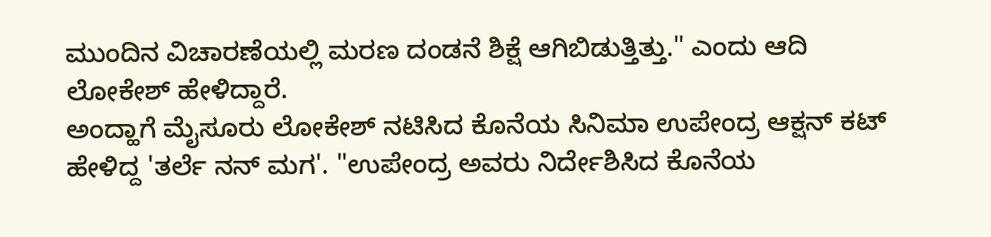ಮುಂದಿನ ವಿಚಾರಣೆಯಲ್ಲಿ ಮರಣ ದಂಡನೆ ಶಿಕ್ಷೆ ಆಗಿಬಿಡುತ್ತಿತ್ತು." ಎಂದು ಆದಿ ಲೋಕೇಶ್ ಹೇಳಿದ್ದಾರೆ.
ಅಂದ್ಹಾಗೆ ಮೈಸೂರು ಲೋಕೇಶ್ ನಟಿಸಿದ ಕೊನೆಯ ಸಿನಿಮಾ ಉಪೇಂದ್ರ ಆಕ್ಷನ್ ಕಟ್ ಹೇಳಿದ್ದ 'ತರ್ಲೆ ನನ್ ಮಗ'. "ಉಪೇಂದ್ರ ಅವರು ನಿರ್ದೇಶಿಸಿದ ಕೊನೆಯ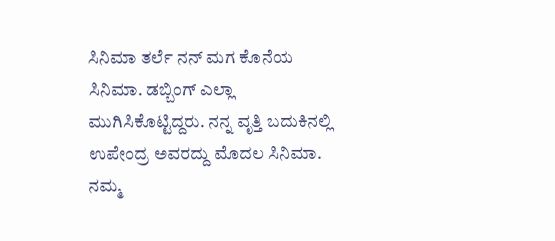ಸಿನಿಮಾ ತರ್ಲೆ ನನ್ ಮಗ ಕೊನೆಯ ಸಿನಿಮಾ. ಡಬ್ಬಿಂಗ್ ಎಲ್ಲಾ ಮುಗಿಸಿಕೊಟ್ಟಿದ್ದರು. ನನ್ನ ವೃತ್ತಿ ಬದುಕಿನಲ್ಲಿ ಉಪೇಂದ್ರ ಅವರದ್ದು ಮೊದಲ ಸಿನಿಮಾ. ನಮ್ಮ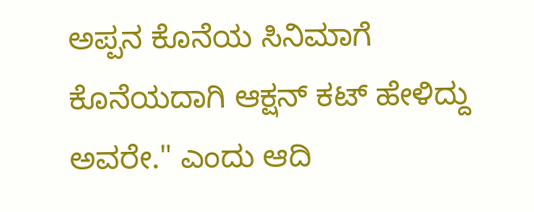ಅಪ್ಪನ ಕೊನೆಯ ಸಿನಿಮಾಗೆ ಕೊನೆಯದಾಗಿ ಆಕ್ಷನ್ ಕಟ್ ಹೇಳಿದ್ದು ಅವರೇ." ಎಂದು ಆದಿ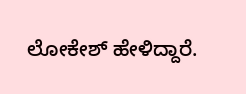ಲೋಕೇಶ್ ಹೇಳಿದ್ದಾರೆ.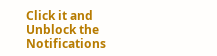Click it and Unblock the Notifications